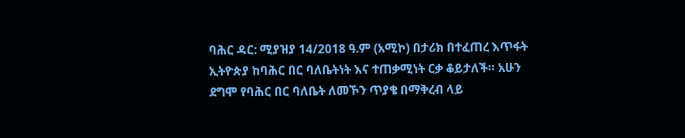ባሕር ዳር: ሚያዝያ 14/2018 ዓ.ም (አሚኮ) በታሪክ በተፈጠረ እጥፋት ኢትዮጵያ ከባሕር በር ባለቤትነት እና ተጠቃሚነት ርቃ ቆይታለች። አሁን ደግሞ የባሕር በር ባለቤት ለመኾን ጥያቄ በማቅረብ ላይ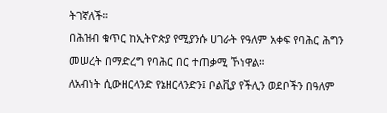ትገኛለች።
በሕዝብ ቁጥር ከኢትዮጵያ የሚያንሱ ሀገራት የዓለም አቀፍ የባሕር ሕግን መሠረት በማድረግ የባሕር በር ተጠቃሚ ኾነዋል።
ለአብነት ሲውዘርላንድ የኔዘርላንድን፤ ቦልቪያ የችሊን ወደቦችን በዓለም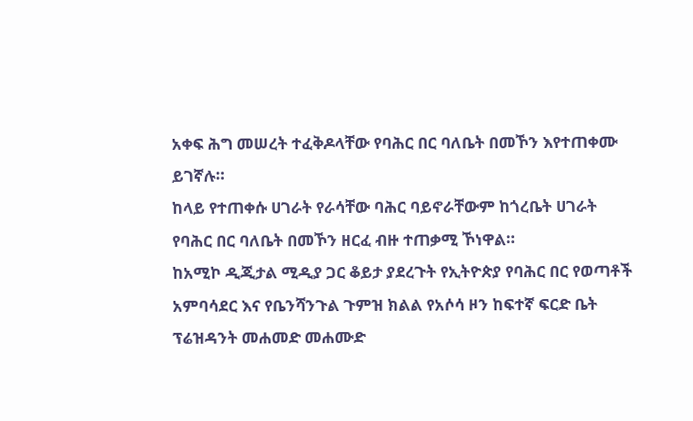አቀፍ ሕግ መሠረት ተፈቅዶላቸው የባሕር በር ባለቤት በመኾን እየተጠቀሙ ይገኛሉ።
ከላይ የተጠቀሱ ሀገራት የራሳቸው ባሕር ባይኖራቸውም ከጎረቤት ሀገራት የባሕር በር ባለቤት በመኾን ዘርፈ ብዙ ተጠቃሚ ኾነዋል።
ከአሚኮ ዲጂታል ሚዲያ ጋር ቆይታ ያደረጉት የኢትዮጵያ የባሕር በር የወጣቶች አምባሳደር እና የቤንሻንጉል ጉምዝ ክልል የአሶሳ ዞን ከፍተኛ ፍርድ ቤት ፕሬዝዳንት መሐመድ መሐሙድ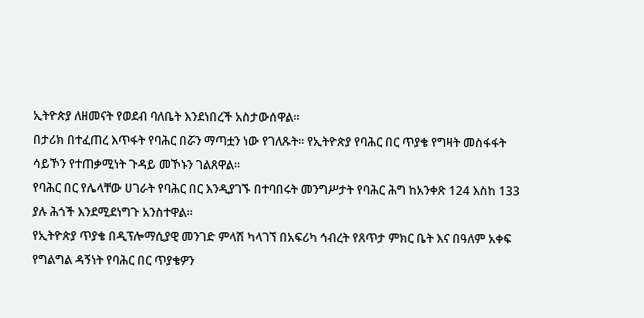ኢትዮጵያ ለዘመናት የወደብ ባለቤት እንደነበረች አስታውሰዋል።
በታሪክ በተፈጠረ እጥፋት የባሕር በሯን ማጣቷን ነው የገለጹት። የኢትዮጵያ የባሕር በር ጥያቄ የግዛት መስፋፋት ሳይኾን የተጠቃሚነት ጉዳይ መኾኑን ገልጸዋል።
የባሕር በር የሌላቸው ሀገራት የባሕር በር እንዲያገኙ በተባበሩት መንግሥታት የባሕር ሕግ ከአንቀጽ 124 እስከ 133 ያሉ ሕጎች እንደሚደነግጉ አንስተዋል።
የኢትዮጵያ ጥያቄ በዲፕሎማሲያዊ መንገድ ምላሽ ካላገኘ በአፍሪካ ኅብረት የጸጥታ ምክር ቤት እና በዓለም አቀፍ የግልግል ዳኝነት የባሕር በር ጥያቄዎን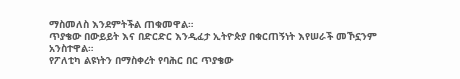ማስመለስ እንደምትችል ጠቁመዋል።
ጥያቄው በውይይት እና በድርድር እንዲፈታ ኢትዮጵያ በቁርጠኝነት እየሠራች መኾኗንም አንስተዋል።
የፖለቲካ ልዩነትን በማስቀረት የባሕር በር ጥያቄው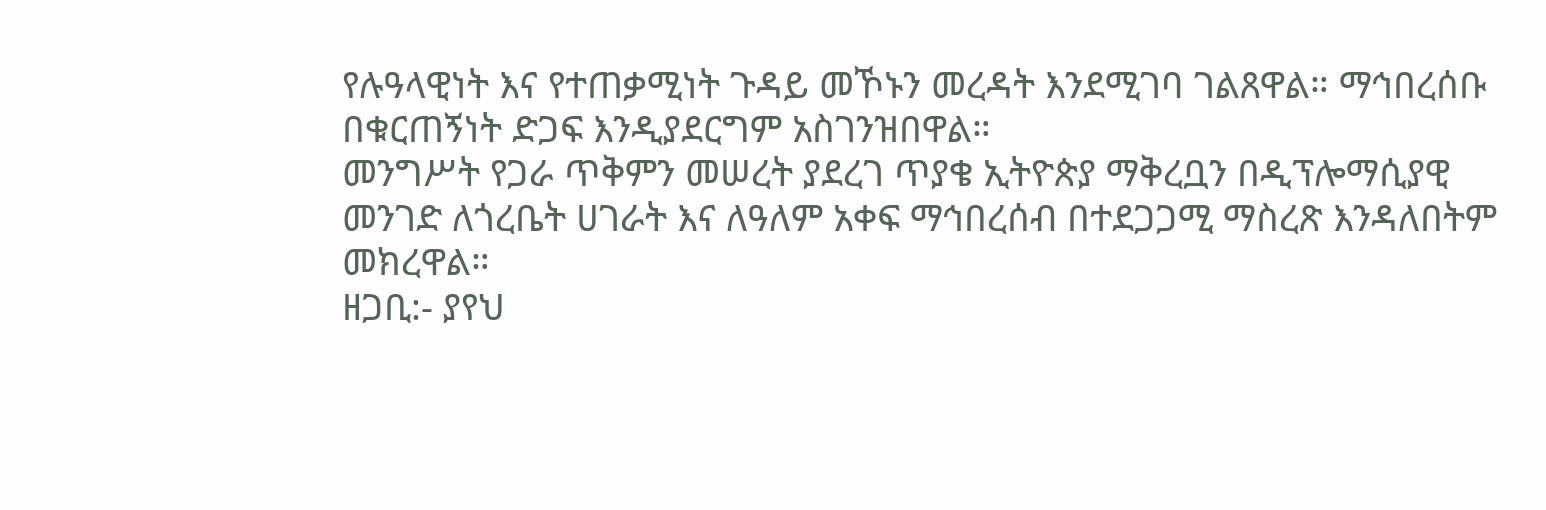የሉዓላዊነት እና የተጠቃሚነት ጉዳይ መኾኑን መረዳት እንደሚገባ ገልጸዋል። ማኅበረሰቡ በቁርጠኝነት ድጋፍ እንዲያደርግም አስገንዝበዋል።
መንግሥት የጋራ ጥቅምን መሠረት ያደረገ ጥያቄ ኢትዮጵያ ማቅረቧን በዲፕሎማሲያዊ መንገድ ለጎረቤት ሀገራት እና ለዓለም አቀፍ ማኅበረሰብ በተደጋጋሚ ማስረጽ እንዳለበትም መክረዋል።
ዘጋቢ:- ያየህ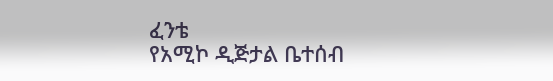ፈንቴ
የአሚኮ ዲጅታል ቤተሰብ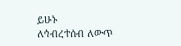ይሁኑ
ለኅብረተሰብ ለውጥ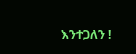እንተጋለን !